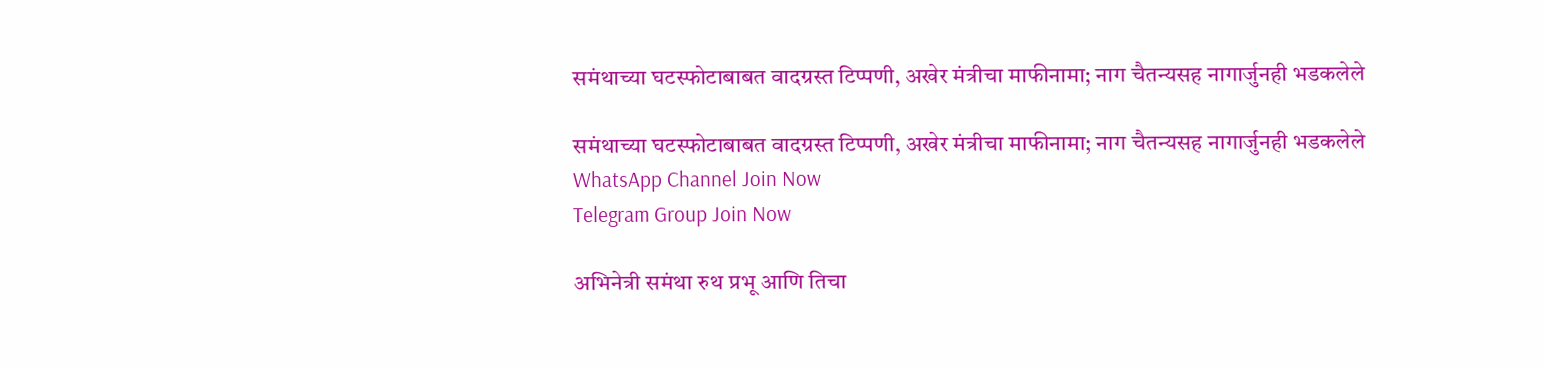समंथाच्या घटस्फोटाबाबत वादग्रस्त टिप्पणी, अखेर मंत्रीचा माफीनामा; नाग चैतन्यसह नागार्जुनही भडकलेले

समंथाच्या घटस्फोटाबाबत वादग्रस्त टिप्पणी, अखेर मंत्रीचा माफीनामा; नाग चैतन्यसह नागार्जुनही भडकलेले
WhatsApp Channel Join Now
Telegram Group Join Now

अभिनेत्री समंथा रुथ प्रभू आणि तिचा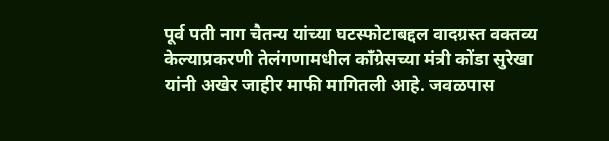पूर्व पती नाग चैतन्य यांच्या घटस्फोटाबद्दल वादग्रस्त वक्तव्य केल्याप्रकरणी तेलंगणामधील काँग्रेसच्या मंत्री कोंडा सुरेखा यांनी अखेर जाहीर माफी मागितली आहे. जवळपास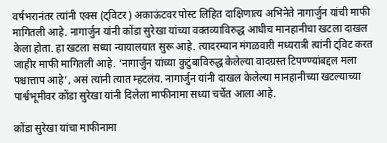वर्षभरानंतर त्यांनी एक्स (ट्विटर) अकाऊंटवर पोस्ट लिहित दाक्षिणात्य अभिनेते नागार्जुन यांची माफी मागितली आहे. नागार्जुन यांनी कोंडा सुरेखा यांच्या वक्तव्याविरुद्ध आधीच मानहानीचा खटला दाखल केला होता. हा खटला सध्या न्यायालयात सुरू आहे. त्यादरम्यान मंगळवारी मध्यरात्री त्यांनी ट्विट करत जाहीर माफी मागितली आहे. ‘नागार्जुन यांच्या कुटुंबाविरुद्ध केलेल्या वादग्रस्त टिपण्ण्यांबद्दल मला पश्चात्ताप आहे’, असं त्यांनी त्यात म्हटलंय. नागार्जुन यांनी दाखल केलेल्या मानहानीच्या खटल्याच्या पार्श्वभूमीवर कोंडा सुरेखा यांनी दिलेला माफीनामा सध्या चर्चेत आला आहे.

कोंडा सुरेखा यांचा माफीनामा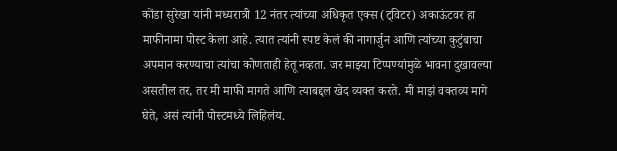कोंडा सुरेखा यांनी मध्यरात्री 12 नंतर त्यांच्या अधिकृत एक्स (ट्विटर) अकाऊंटवर हा माफीनामा पोस्ट केला आहे. त्यात त्यांनी स्पष्ट केलं की नागार्जुन आणि त्यांच्या कुटुंबाचा अपमान करण्याचा त्यांचा कोणताही हेतू नव्हता. जर माझ्या टिप्पण्यांमुळे भावना दुखावल्या असतील तर, तर मी माफी मागते आणि त्याबद्दल खेद व्यक्त करते. मी माझं वक्तव्य मागे घेते, असं त्यांनी पोस्टमध्ये लिहिलंय.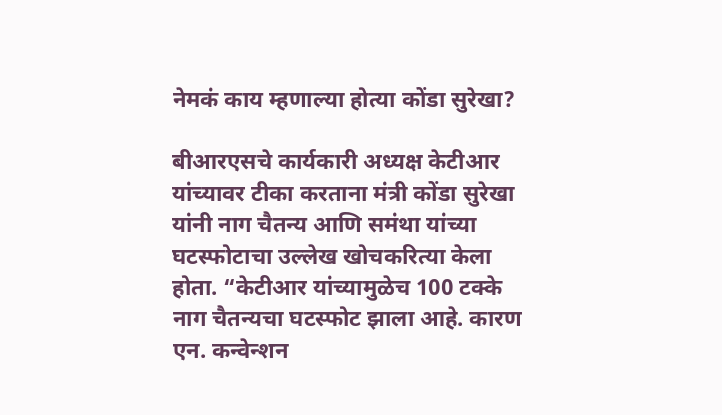नेमकं काय म्हणाल्या होत्या कोंडा सुरेखा?

बीआरएसचे कार्यकारी अध्यक्ष केटीआर यांच्यावर टीका करताना मंत्री कोंडा सुरेखा यांनी नाग चैतन्य आणि समंथा यांच्या घटस्फोटाचा उल्लेख खोचकरित्या केला होता. “केटीआर यांच्यामुळेच 100 टक्के नाग चैतन्यचा घटस्फोट झाला आहे. कारण एन. कन्वेन्शन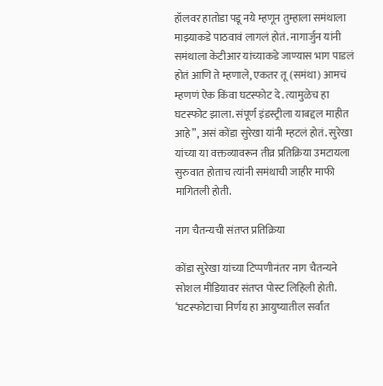हॉलवर हातोडा पडू नये म्हणून तुम्हाला समंथाला माझ्याकडे पाठवावं लागलं होतं. नागार्जुन यांनी समंथाला केटीआर यांच्याकडे जाण्यास भाग पाडलं होतं आणि ते म्हणाले, एकतर तू (समंथा) आमचं म्हणणं ऐक किंवा घटस्फोट दे. त्यामुळेच हा घटस्फोट झाला. संपूर्ण इंडस्ट्रीला याबद्दल माहीत आहे”, असं कोंडा सुरेखा यांनी म्हटलं होतं. सुरेखा यांच्या या वक्तव्यावरून तीव्र प्रतिक्रिया उमटायला सुरुवात होताच त्यांनी समंथाची जाहीर माफी मागितली होती.

नाग चैतन्यची संतप्त प्रतिक्रिया

कोंडा सुरेखा यांच्या टिप्पणीनंतर नाग चैतन्यने सोशल मीडियावर संतप्त पोस्ट लिहिली होती. ‘घटस्फोटाचा निर्णय हा आयुष्यातील सर्वांत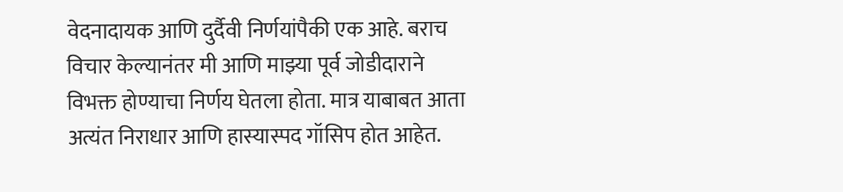वेदनादायक आणि दुर्दैवी निर्णयांपैकी एक आहे. बराच विचार केल्यानंतर मी आणि माझ्या पूर्व जोडीदाराने विभक्त होण्याचा निर्णय घेतला होता. मात्र याबाबत आता अत्यंत निराधार आणि हास्यास्पद गॉसिप होत आहेत.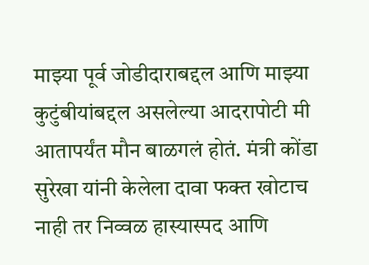माझ्या पूर्व जोडीदाराबद्दल आणि माझ्या कुटुंबीयांबद्दल असलेल्या आदरापोटी मी आतापर्यंत मौन बाळगलं होतं. मंत्री कोंडा सुरेखा यांनी केलेला दावा फक्त खोटाच नाही तर निव्वळ हास्यास्पद आणि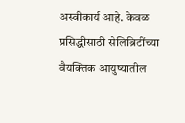अस्वीकार्य आहे. केवळ प्रसिद्धीसाठी सेलिब्रिटींच्या वैयक्तिक आयुष्यातील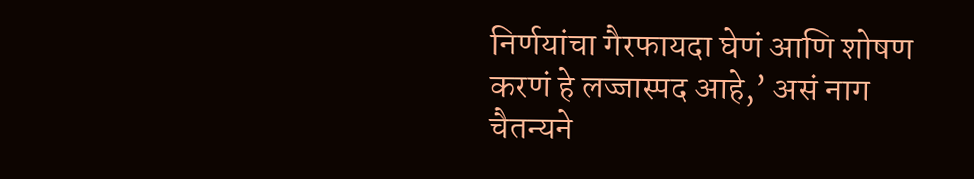निर्णयांचा गैरफायदा घेणं आणि शोषण करणं हे लज्जास्पद आहे,’ असं नाग चैतन्यने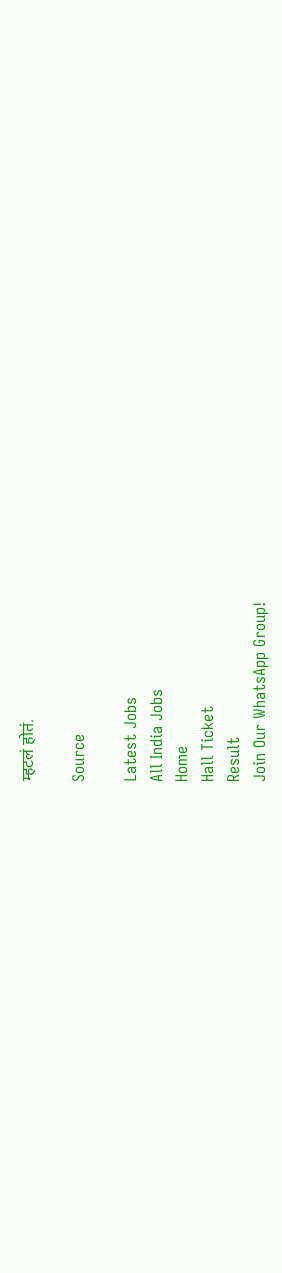म्हटलं होतं.

Source

Latest Jobs
All India Jobs
Home
Hall Ticket
Result
Join Our WhatsApp Group!